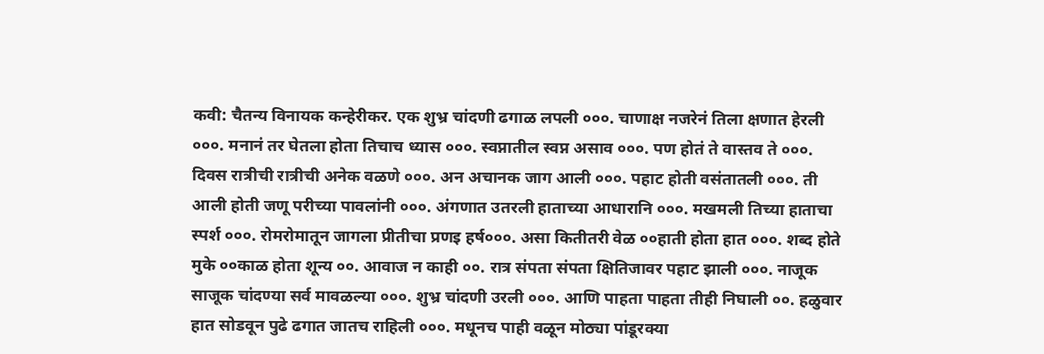कवी: चैतन्य विनायक कन्हेरीकर. एक शुभ्र चांदणी ढगाळ लपली ०००. चाणाक्ष नजरेनं तिला क्षणात हेरली ०००. मनानं तर घेतला होता तिचाच ध्यास ०००. स्वप्नातील स्वप्न असाव ०००. पण होतं ते वास्तव ते ०००. दिवस रात्रीची रात्रीची अनेक वळणे ०००. अन अचानक जाग आली ०००. पहाट होती वसंतातली ०००. ती आली होती जणू परीच्या पावलांनी ०००. अंगणात उतरली हाताच्या आधारानि ०००. मखमली तिच्या हाताचा स्पर्श ०००. रोमरोमातून जागला प्रीतीचा प्रणइ हर्ष०००. असा कितीतरी वेळ ००हाती होता हात ०००. शब्द होते मुके ००काळ होता शून्य ००. आवाज न काही ००. रात्र संपता संपता क्षितिजावर पहाट झाली ०००. नाजूक साजूक चांदण्या सर्व मावळल्या ०००. शुभ्र चांदणी उरली ०००. आणि पाहता पाहता तीही निघाली ००. हळुवार हात सोडवून पुढे ढगात जातच राहिली ०००. मधूनच पाही वळून मोठ्या पांडूरक्या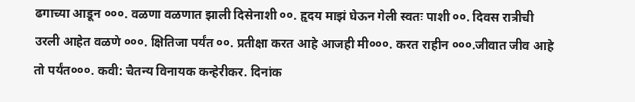ढगाच्या आडून ०००. वळणा वळणात झाली दिसेनाशी ००. हृदय माझं घेऊन गेली स्वतः पाशी ००. दिवस रात्रीची उरली आहेत वळणे ०००. क्षितिजा पर्यंत ००. प्रतीक्षा करत आहे आजही मी०००. करत राहीन ०००.जीवात जीव आहे तो पर्यंत०००. कवी: चैतन्य विनायक कन्हेरीकर. दिनांक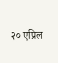२० एप्रिल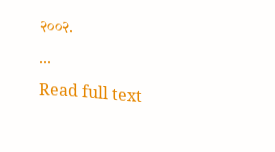२००२.
...
Read full text